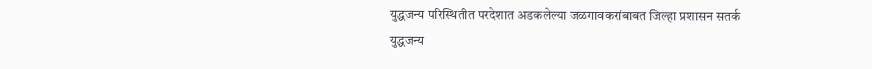युद्धजन्य परिस्थितीत परदेशात अडकलेल्या जळगावकरांबाबत जिल्हा प्रशासन सतर्क
युद्धजन्य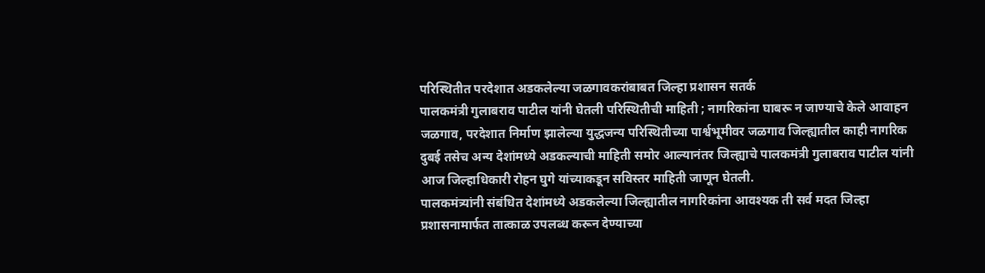परिस्थितीत परदेशात अडकलेल्या जळगावकरांबाबत जिल्हा प्रशासन सतर्क
पालकमंत्री गुलाबराव पाटील यांनी घेतली परिस्थितीची माहिती ; नागरिकांना घाबरू न जाण्याचे केले आवाहन
जळगाव, परदेशात निर्माण झालेल्या युद्धजन्य परिस्थितीच्या पार्श्वभूमीवर जळगाव जिल्ह्यातील काही नागरिक दुबई तसेच अन्य देशांमध्ये अडकल्याची माहिती समोर आल्यानंतर जिल्ह्याचे पालकमंत्री गुलाबराव पाटील यांनी आज जिल्हाधिकारी रोहन घुगे यांच्याकडून सविस्तर माहिती जाणून घेतली.
पालकमंत्र्यांनी संबंधित देशांमध्ये अडकलेल्या जिल्ह्यातील नागरिकांना आवश्यक ती सर्व मदत जिल्हा प्रशासनामार्फत तात्काळ उपलब्ध करून देण्याच्या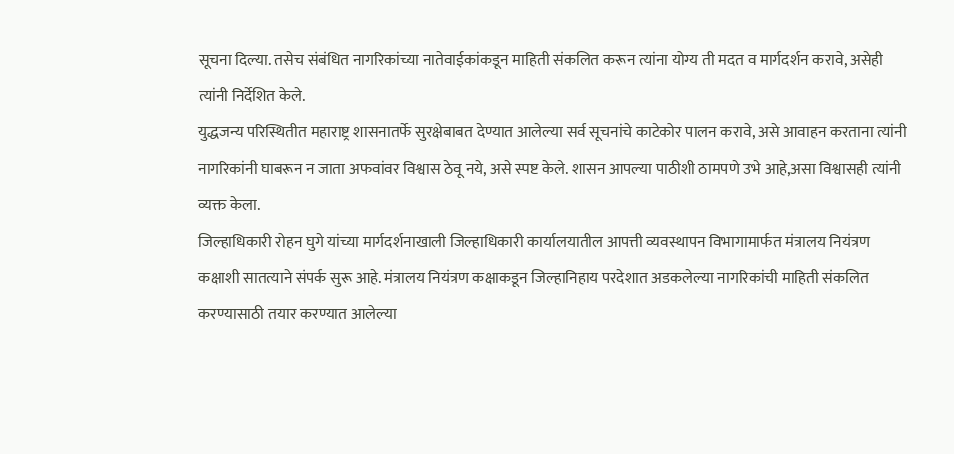सूचना दिल्या. तसेच संबंधित नागरिकांच्या नातेवाईकांकडून माहिती संकलित करून त्यांना योग्य ती मदत व मार्गदर्शन करावे, असेही त्यांनी निर्देशित केले.
युद्धजन्य परिस्थितीत महाराष्ट्र शासनातर्फे सुरक्षेबाबत देण्यात आलेल्या सर्व सूचनांचे काटेकोर पालन करावे, असे आवाहन करताना त्यांनी नागरिकांनी घाबरून न जाता अफवांवर विश्वास ठेवू नये, असे स्पष्ट केले. शासन आपल्या पाठीशी ठामपणे उभे आहे,असा विश्वासही त्यांनी व्यक्त केला.
जिल्हाधिकारी रोहन घुगे यांच्या मार्गदर्शनाखाली जिल्हाधिकारी कार्यालयातील आपत्ती व्यवस्थापन विभागामार्फत मंत्रालय नियंत्रण कक्षाशी सातत्याने संपर्क सुरू आहे. मंत्रालय नियंत्रण कक्षाकडून जिल्हानिहाय परदेशात अडकलेल्या नागरिकांची माहिती संकलित करण्यासाठी तयार करण्यात आलेल्या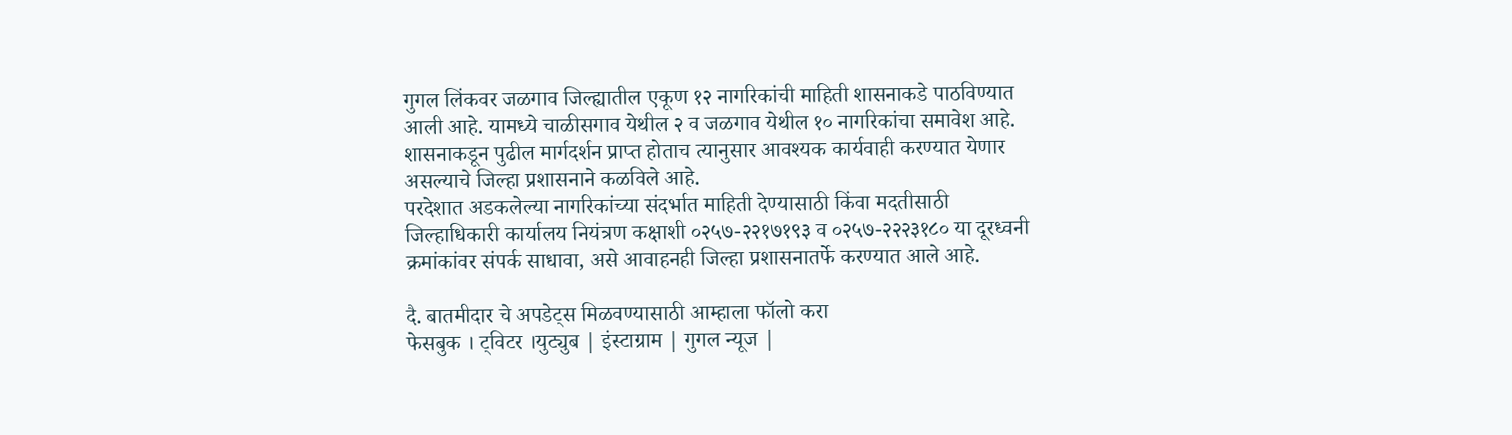गुगल लिंकवर जळगाव जिल्ह्यातील एकूण १२ नागरिकांची माहिती शासनाकडे पाठविण्यात आली आहे. यामध्ये चाळीसगाव येथील २ व जळगाव येथील १० नागरिकांचा समावेश आहे.
शासनाकडून पुढील मार्गदर्शन प्राप्त होताच त्यानुसार आवश्यक कार्यवाही करण्यात येणार असल्याचे जिल्हा प्रशासनाने कळविले आहे.
परदेशात अडकलेल्या नागरिकांच्या संदर्भात माहिती देण्यासाठी किंवा मदतीसाठी जिल्हाधिकारी कार्यालय नियंत्रण कक्षाशी ०२५७-२२१७१९३ व ०२५७-२२२३१८० या दूरध्वनी क्रमांकांवर संपर्क साधावा, असे आवाहनही जिल्हा प्रशासनातर्फे करण्यात आले आहे.

दै. बातमीदार चे अपडेट्स मिळवण्यासाठी आम्हाला फॉलो करा
फेसबुक । ट्विटर ।युट्युब | इंस्टाग्राम | गुगल न्यूज |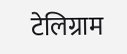टेलिग्राम